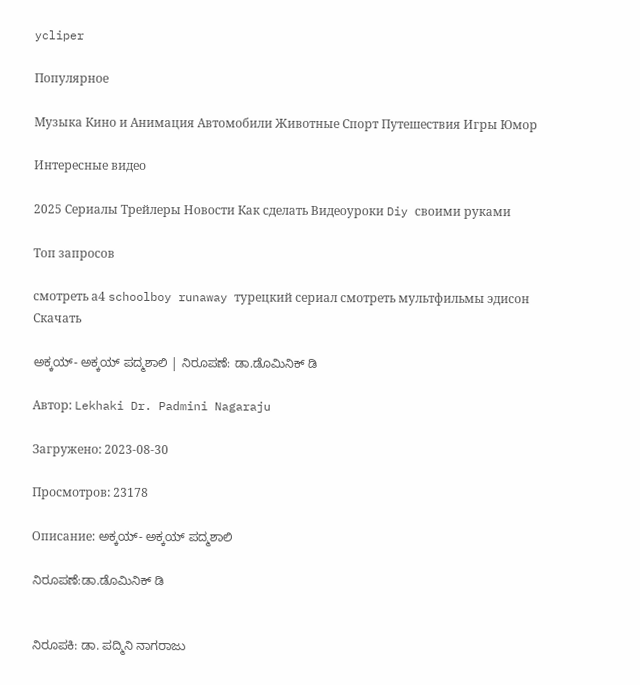ycliper

Популярное

Музыка Кино и Анимация Автомобили Животные Спорт Путешествия Игры Юмор

Интересные видео

2025 Сериалы Трейлеры Новости Как сделать Видеоуроки Diy своими руками

Топ запросов

смотреть а4 schoolboy runaway турецкий сериал смотреть мультфильмы эдисон
Скачать

ಅಕ್ಕಯ್- ಅಕ್ಕಯ್ ಪದ್ಮಶಾಲಿ | ನಿರೂಪಣೆ: ಡಾ.ಡೊಮಿನಿಕ್ ಡಿ

Автор: Lekhaki Dr. Padmini Nagaraju

Загружено: 2023-08-30

Просмотров: 23178

Описание: ಅಕ್ಕಯ್- ಅಕ್ಕಯ್ ಪದ್ಮಶಾಲಿ

ನಿರೂಪಣೆ:ಡಾ.ಡೊಮಿನಿಕ್ ಡಿ


ನಿರೂಪಕಿ: ಡಾ. ಪದ್ಮಿನಿ ನಾಗರಾಜು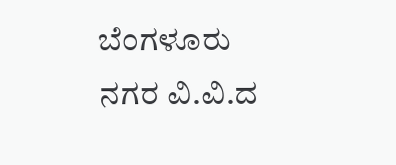ಬೆಂಗಳೂರು ನಗರ ವಿ.ವಿ.ದ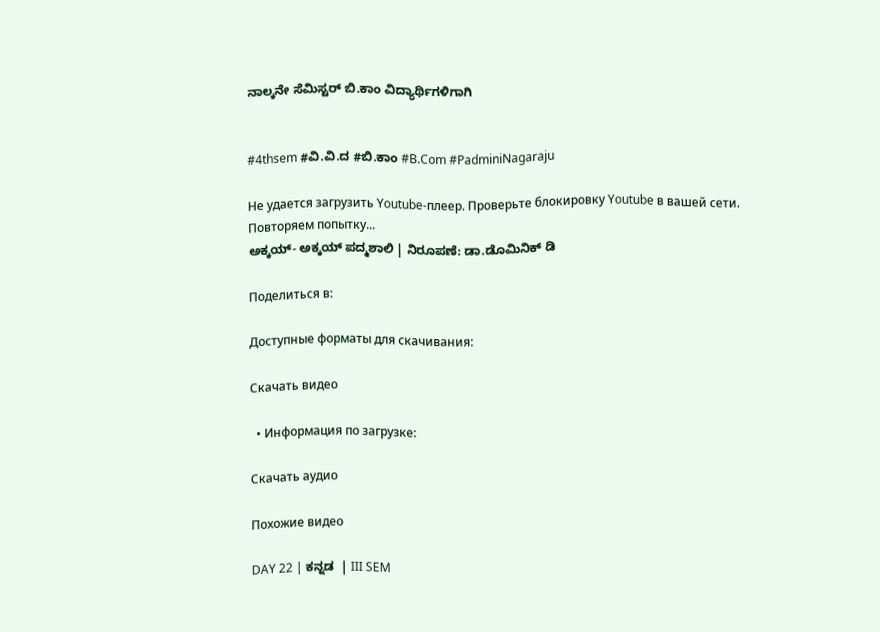ನಾಲ್ಕನೇ ಸೆಮಿಸ್ಟರ್ ಬಿ.ಕಾಂ ವಿದ್ಯಾರ್ಥಿಗಳಿಗಾಗಿ


#4thsem #ವಿ.ವಿ.ದ #ಬಿ.ಕಾಂ #B.Com #PadminiNagaraju

Не удается загрузить Youtube-плеер. Проверьте блокировку Youtube в вашей сети.
Повторяем попытку...
ಅಕ್ಕಯ್- ಅಕ್ಕಯ್ ಪದ್ಮಶಾಲಿ | ನಿರೂಪಣೆ: ಡಾ.ಡೊಮಿನಿಕ್ ಡಿ

Поделиться в:

Доступные форматы для скачивания:

Скачать видео

  • Информация по загрузке:

Скачать аудио

Похожие видео

DAY 22 | ಕನ್ನಡ  | III SEM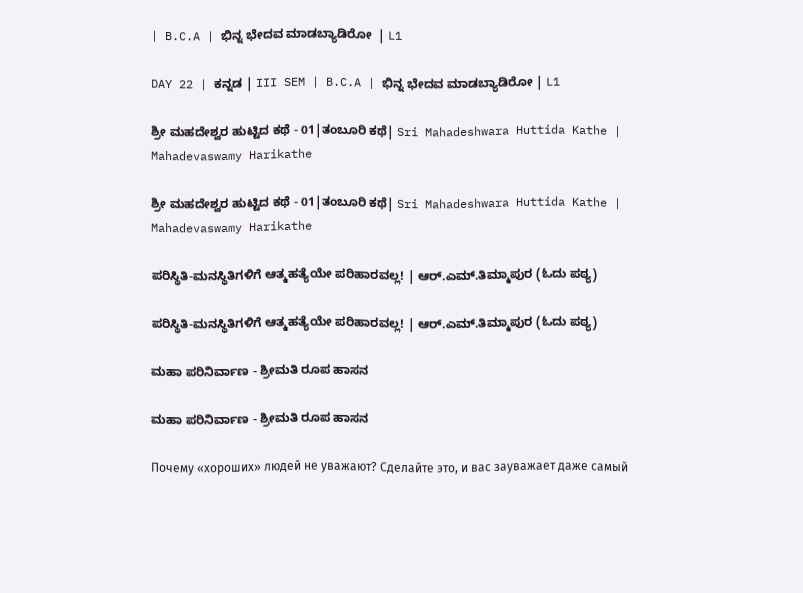| B.C.A | ಭಿನ್ನ ಭೇದವ ಮಾಡಬ್ಯಾಡಿರೋ  | L1

DAY 22 | ಕನ್ನಡ | III SEM | B.C.A | ಭಿನ್ನ ಭೇದವ ಮಾಡಬ್ಯಾಡಿರೋ | L1

ಶ್ರೀ ಮಹದೇಶ್ವರ ಹುಟ್ಟಿದ ಕಥೆ - 01|ತಂಬೂರಿ ಕಥೆ| Sri Mahadeshwara Huttida Kathe | Mahadevaswamy Harikathe

ಶ್ರೀ ಮಹದೇಶ್ವರ ಹುಟ್ಟಿದ ಕಥೆ - 01|ತಂಬೂರಿ ಕಥೆ| Sri Mahadeshwara Huttida Kathe | Mahadevaswamy Harikathe

ಪರಿಸ್ಥಿತಿ-ಮನಸ್ಥಿತಿಗಳಿಗೆ ಆತ್ಮಹತ್ಯೆಯೇ ಪರಿಹಾರವಲ್ಲ! | ಆರ್.ಎಮ್.ತಿಮ್ಮಾಪುರ (ಓದು ಪಠ್ಯ)

ಪರಿಸ್ಥಿತಿ-ಮನಸ್ಥಿತಿಗಳಿಗೆ ಆತ್ಮಹತ್ಯೆಯೇ ಪರಿಹಾರವಲ್ಲ! | ಆರ್.ಎಮ್.ತಿಮ್ಮಾಪುರ (ಓದು ಪಠ್ಯ)

ಮಹಾ ಪರಿನಿರ್ವಾಣ - ಶ್ರೀಮತಿ ರೂಪ ಹಾಸನ

ಮಹಾ ಪರಿನಿರ್ವಾಣ - ಶ್ರೀಮತಿ ರೂಪ ಹಾಸನ

Почему «хороших» людей не уважают? Сделайте это, и вас зауважает даже самый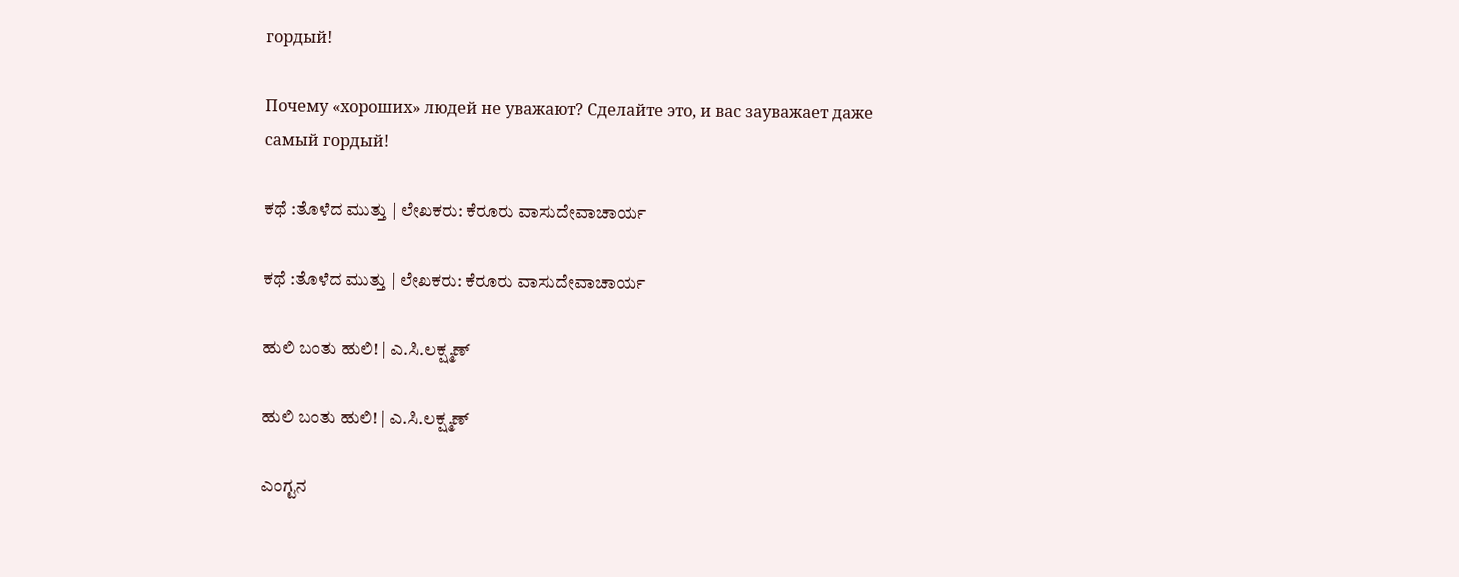гордый!

Почему «хороших» людей не уважают? Сделайте это, и вас зауважает даже самый гордый!

ಕಥೆ :ತೊಳೆದ ಮುತ್ತು | ಲೇಖಕರು: ಕೆರೂರು ವಾಸುದೇವಾಚಾರ್ಯ

ಕಥೆ :ತೊಳೆದ ಮುತ್ತು | ಲೇಖಕರು: ಕೆರೂರು ವಾಸುದೇವಾಚಾರ್ಯ

ಹುಲಿ ಬಂತು ಹುಲಿ! | ಎ.ಸಿ.ಲಕ್ಷ್ಮಣ್

ಹುಲಿ ಬಂತು ಹುಲಿ! | ಎ.ಸಿ.ಲಕ್ಷ್ಮಣ್

ಎಂಗ್ಟನ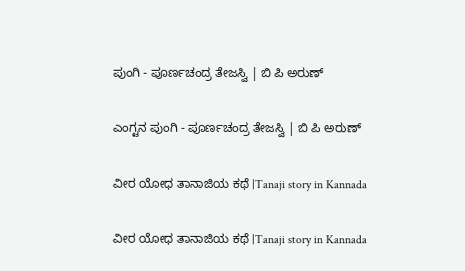ಪುಂಗಿ - ಪೂರ್ಣಚಂದ್ರ ತೇಜಸ್ವಿ | ಬಿ ಪಿ ಅರುಣ್

ಎಂಗ್ಟನ ಪುಂಗಿ - ಪೂರ್ಣಚಂದ್ರ ತೇಜಸ್ವಿ | ಬಿ ಪಿ ಅರುಣ್

ವೀರ ಯೋಧ ತಾನಾಜಿಯ ಕಥೆ |Tanaji story in Kannada

ವೀರ ಯೋಧ ತಾನಾಜಿಯ ಕಥೆ |Tanaji story in Kannada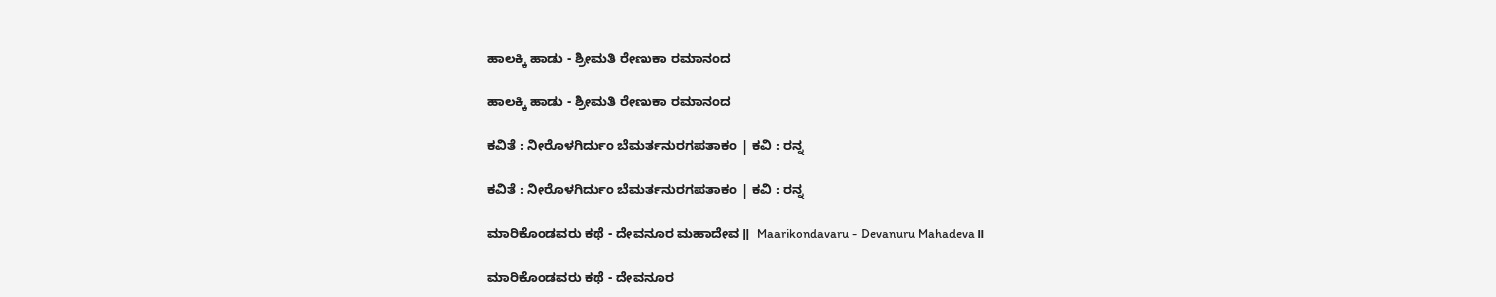ಹಾಲಕ್ಕಿ ಹಾಡು - ಶ್ರೀಮತಿ ರೇಣುಕಾ ರಮಾನಂದ

ಹಾಲಕ್ಕಿ ಹಾಡು - ಶ್ರೀಮತಿ ರೇಣುಕಾ ರಮಾನಂದ

ಕವಿತೆ : ನೀರೊಳಗಿರ್ದುಂ ಬೆಮರ್ತನುರಗಪತಾಕಂ | ಕವಿ : ರನ್ನ

ಕವಿತೆ : ನೀರೊಳಗಿರ್ದುಂ ಬೆಮರ್ತನುರಗಪತಾಕಂ | ಕವಿ : ರನ್ನ

ಮಾರಿಕೊಂಡವರು ಕಥೆ - ದೇವನೂರ ಮಹಾದೇವ॥  Maarikondavaru - Devanuru Mahadeva॥

ಮಾರಿಕೊಂಡವರು ಕಥೆ - ದೇವನೂರ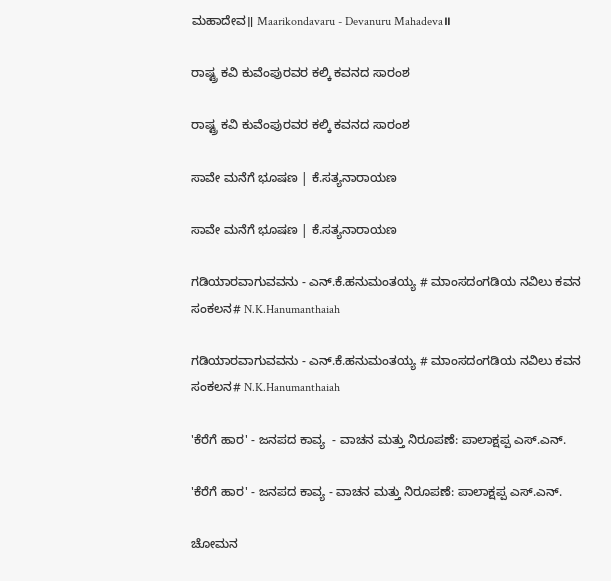ಮಹಾದೇವ॥ Maarikondavaru - Devanuru Mahadeva॥

ರಾಷ್ಟ್ರ ಕವಿ ಕುವೆಂಪುರವರ ಕಲ್ಕಿ ಕವನದ ಸಾರಂಶ

ರಾಷ್ಟ್ರ ಕವಿ ಕುವೆಂಪುರವರ ಕಲ್ಕಿ ಕವನದ ಸಾರಂಶ

ಸಾವೇ ಮನೆಗೆ ಭೂಷಣ | ಕೆ.ಸತ್ಯನಾರಾಯಣ

ಸಾವೇ ಮನೆಗೆ ಭೂಷಣ | ಕೆ.ಸತ್ಯನಾರಾಯಣ

ಗಡಿಯಾರವಾಗುವವನು - ಎನ್.ಕೆ.ಹನುಮಂತಯ್ಯ # ಮಾಂಸದಂಗಡಿಯ ನವಿಲು ಕವನ ಸಂಕಲನ# N.K.Hanumanthaiah

ಗಡಿಯಾರವಾಗುವವನು - ಎನ್.ಕೆ.ಹನುಮಂತಯ್ಯ # ಮಾಂಸದಂಗಡಿಯ ನವಿಲು ಕವನ ಸಂಕಲನ# N.K.Hanumanthaiah

'ಕೆರೆಗೆ ಹಾರ' - ಜನಪದ ಕಾವ್ಯ  - ವಾಚನ ಮತ್ತು ನಿರೂಪಣೆ: ಪಾಲಾಕ್ಷಪ್ಪ ಎಸ್.ಎನ್.

'ಕೆರೆಗೆ ಹಾರ' - ಜನಪದ ಕಾವ್ಯ - ವಾಚನ ಮತ್ತು ನಿರೂಪಣೆ: ಪಾಲಾಕ್ಷಪ್ಪ ಎಸ್.ಎನ್.

ಚೋಮನ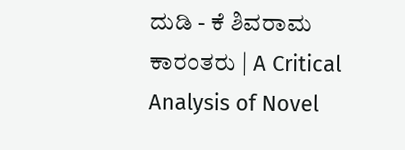ದುಡಿ - ಕೆ ಶಿವರಾಮ ಕಾರಂತರು | A Critical Analysis of Novel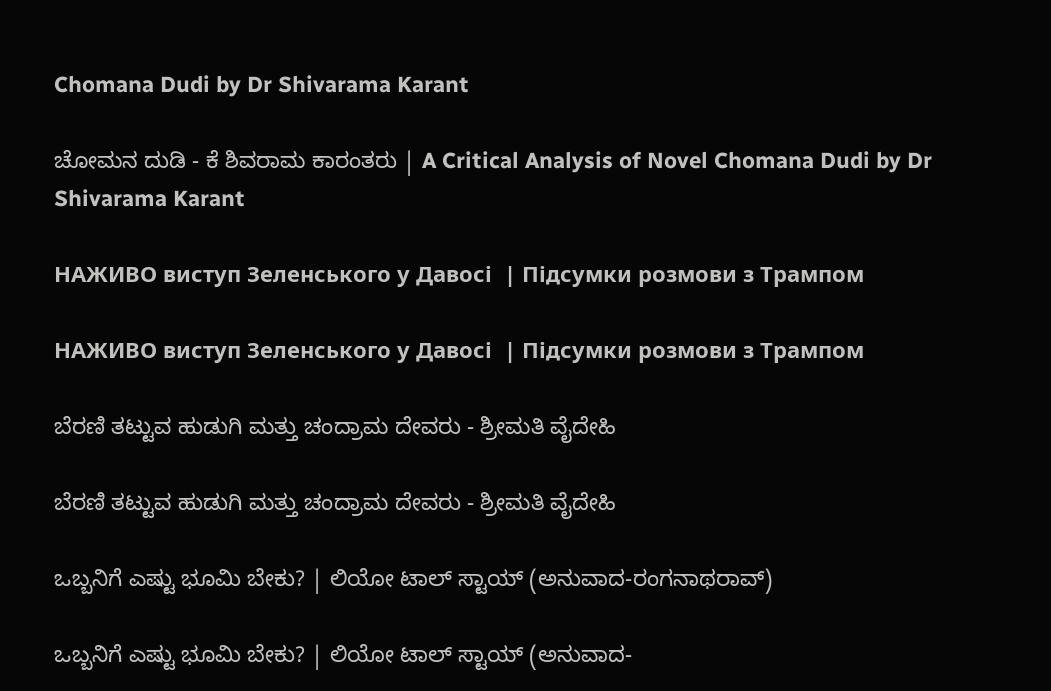Chomana Dudi by Dr Shivarama Karant

ಚೋಮನ ದುಡಿ - ಕೆ ಶಿವರಾಮ ಕಾರಂತರು | A Critical Analysis of Novel Chomana Dudi by Dr Shivarama Karant

НАЖИВО виступ Зеленського у Давосі  | Підсумки розмови з Трампом

НАЖИВО виступ Зеленського у Давосі  | Підсумки розмови з Трампом

ಬೆರಣಿ ತಟ್ಟುವ ಹುಡುಗಿ ಮತ್ತು ಚಂದ್ರಾಮ ದೇವರು - ಶ್ರೀಮತಿ ವೈದೇಹಿ

ಬೆರಣಿ ತಟ್ಟುವ ಹುಡುಗಿ ಮತ್ತು ಚಂದ್ರಾಮ ದೇವರು - ಶ್ರೀಮತಿ ವೈದೇಹಿ

ಒಬ್ಬನಿಗೆ ಎಷ್ಟು ಭೂಮಿ ಬೇಕು? | ಲಿಯೋ ಟಾಲ್ ಸ್ಟಾಯ್ (ಅನುವಾದ-ರಂಗನಾಥರಾವ್)

ಒಬ್ಬನಿಗೆ ಎಷ್ಟು ಭೂಮಿ ಬೇಕು? | ಲಿಯೋ ಟಾಲ್ ಸ್ಟಾಯ್ (ಅನುವಾದ-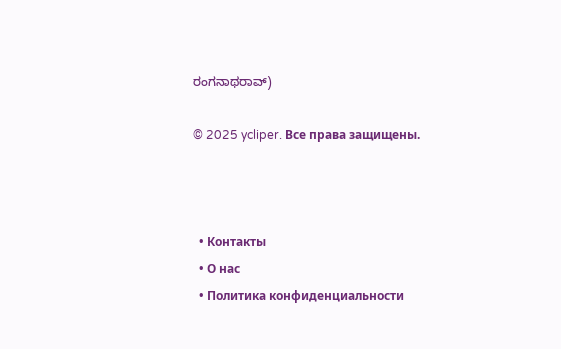ರಂಗನಾಥರಾವ್)

© 2025 ycliper. Все права защищены.



  • Контакты
  • О нас
  • Политика конфиденциальности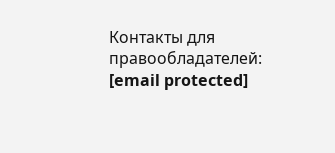Контакты для правообладателей: [email protected]